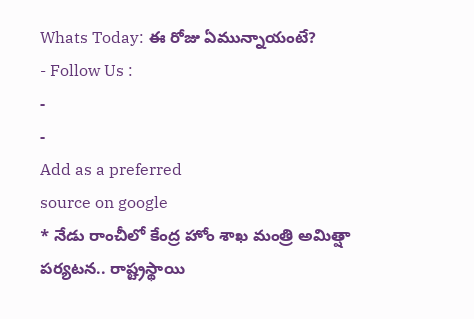Whats Today: ఈ రోజు ఏమున్నాయంటే?
- Follow Us :
-
-
Add as a preferred
source on google
* నేడు రాంచీలో కేంద్ర హోం శాఖ మంత్రి అమిత్షా పర్యటన.. రాష్ట్రస్థాయి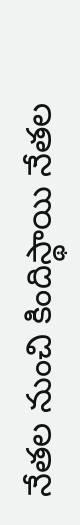నేతల నుంచి కిందిస్థాయి నేతల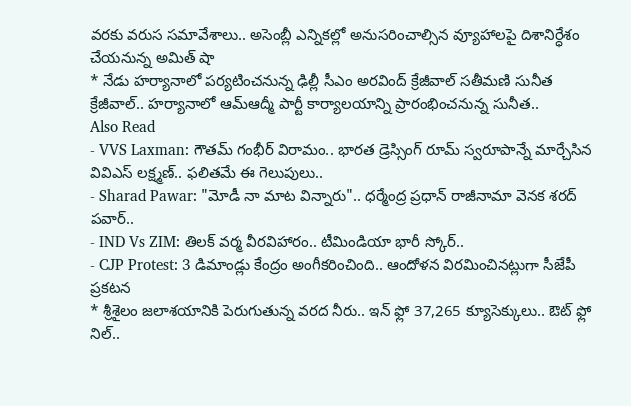వరకు వరుస సమావేశాలు.. అసెంబ్లీ ఎన్నికల్లో అనుసరించాల్సిన వ్యూహాలపై దిశానిర్ధేశం చేయనున్న అమిత్ షా
* నేడు హర్యానాలో పర్యటించనున్న ఢిల్లీ సీఎం అరవింద్ క్రేజీవాల్ సతీమణి సునీత క్రేజీవాల్.. హర్యానాలో ఆమ్ఆద్మీ పార్టీ కార్యాలయాన్ని ప్రారంభించనున్న సునీత..
Also Read
- VVS Laxman: గౌతమ్ గంభీర్ విరామం.. భారత డ్రెస్సింగ్ రూమ్ స్వరూపాన్నే మార్చేసిన వివిఎస్ లక్ష్మణ్.. ఫలితమే ఈ గెలుపులు..
- Sharad Pawar: "మోడీ నా మాట విన్నారు".. ధర్మేంద్ర ప్రధాన్ రాజీనామా వెనక శరద్ పవార్..
- IND Vs ZIM: తిలక్ వర్మ వీరవిహారం.. టీమిండియా భారీ స్కోర్..
- CJP Protest: 3 డిమాండ్లు కేంద్రం అంగీకరించింది.. ఆందోళన విరమించినట్లుగా సీజేపీ ప్రకటన
* శ్రీశైలం జలాశయానికి పెరుగుతున్న వరద నీరు.. ఇన్ ఫ్లో 37,265 క్యూసెక్కులు.. ఔట్ ఫ్లో నిల్..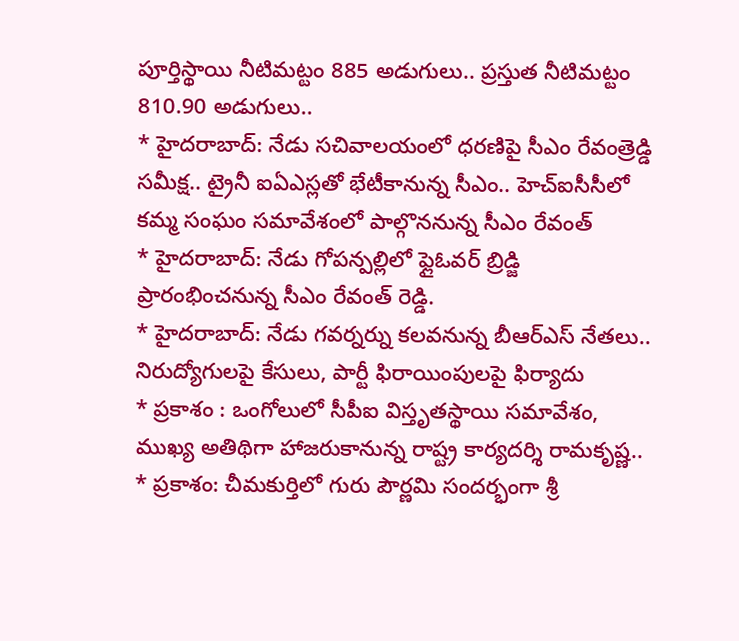పూర్తిస్థాయి నీటిమట్టం 885 అడుగులు.. ప్రస్తుత నీటిమట్టం 810.90 అడుగులు..
* హైదరాబాద్: నేడు సచివాలయంలో ధరణిపై సీఎం రేవంత్రెడ్డి సమీక్ష.. ట్రైనీ ఐఏఎస్లతో భేటీకానున్న సీఎం.. హెచ్ఐసీసీలో కమ్మ సంఘం సమావేశంలో పాల్గొననున్న సీఎం రేవంత్
* హైదరాబాద్: నేడు గోపన్పల్లిలో ఫ్లైఓవర్ బ్రిడ్జి ప్రారంభించనున్న సీఎం రేవంత్ రెడ్డి.
* హైదరాబాద్: నేడు గవర్నర్ను కలవనున్న బీఆర్ఎస్ నేతలు.. నిరుద్యోగులపై కేసులు, పార్టీ ఫిరాయింపులపై ఫిర్యాదు
* ప్రకాశం : ఒంగోలులో సీపీఐ విస్తృతస్థాయి సమావేశం, ముఖ్య అతిథిగా హాజరుకానున్న రాష్ట్ర కార్యదర్శి రామకృష్ణ..
* ప్రకాశం: చీమకుర్తిలో గురు పౌర్ణమి సందర్భంగా శ్రీ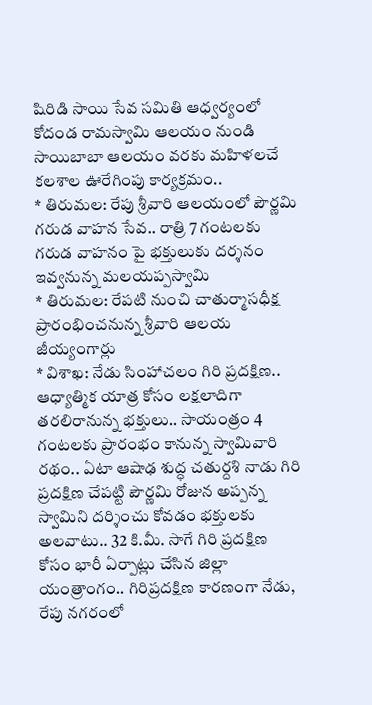షిరిడి సాయి సేవ సమితి ఆధ్వర్యంలో కోదండ రామస్వామి ఆలయం నుండి సాయిబాబా ఆలయం వరకు మహిళలచే కలశాల ఊరేగింపు కార్యక్రమం..
* తిరుమల: రేపు శ్రీవారి ఆలయంలో పౌర్ణమి గరుడ వాహన సేవ.. రాత్రి 7 గంటలకు గరుడ వాహనం పై భక్తులుకు దర్శనం ఇవ్వనున్న మలయప్పస్వామి
* తిరుమల: రేపటి నుంచి చాతుర్మాసధీక్ష ప్రారంభించనున్న శ్రీవారి ఆలయ జీయ్యంగార్లు
* విశాఖ: నేడు సింహాచలం గిరి ప్రదక్షిణ.. ఆధ్యాత్మిక యాత్ర కోసం లక్షలాదిగా తరలిరానున్న భక్తులు.. సాయంత్రం 4 గంటలకు ప్రారంభం కానున్న స్వామివారి రథం.. ఏటా ఆషాఢ శుద్ధ చతుర్దశి నాడు గిరి ప్రదక్షిణ చేపట్టి పౌర్ణమి రోజున అప్పన్న స్వామిని దర్శించు కోవడం భక్తులకు అలవాటు.. 32 కి.మీ. సాగే గిరి ప్రదక్షిణ కోసం భారీ ఏర్పాట్లు చేసిన జిల్లా యంత్రాంగం.. గిరిప్రదక్షిణ కారణంగా నేడు, రేపు నగరంలో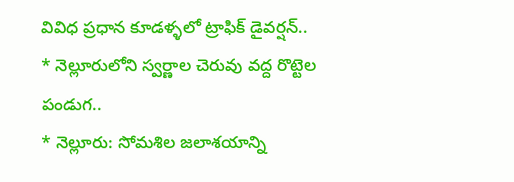వివిధ ప్రధాన కూడళ్ళలో ట్రాఫిక్ డైవర్షన్..
* నెల్లూరులోని స్వర్ణాల చెరువు వద్ద రొట్టెల పండుగ..
* నెల్లూరు: సోమశిల జలాశయాన్ని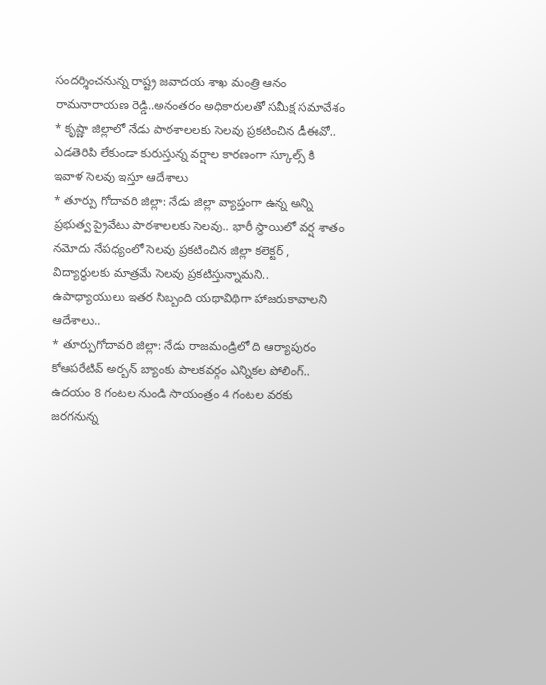సందర్శించనున్న రాష్ట్ర జవాదయ శాఖ మంత్రి ఆనం రామనారాయణ రెడ్డి..అనంతరం అధికారులతో సమీక్ష సమావేశం
* కృష్ణా జిల్లాలో నేడు పాఠశాలలకు సెలవు ప్రకటించిన డీఈవో.. ఎడతెరిపి లేకుండా కురుస్తున్న వర్షాల కారణంగా స్కూల్స్ కి ఇవాళ సెలవు ఇస్తూ ఆదేశాలు
* తూర్పు గోదావరి జిల్లా: నేడు జిల్లా వ్యాప్తంగా ఉన్న అన్ని ప్రభుత్వ ప్రైవేటు పాఠశాలలకు సెలవు.. భారీ స్థాయిలో వర్ష శాతం నమోదు నేపధ్యంలో సెలవు ప్రకటించిన జిల్లా కలెక్టర్ , విద్యార్థులకు మాత్రమే సెలవు ప్రకటిస్తున్నామని.. ఉపాధ్యాయులు ఇతర సిబ్బంది యథావిథిగా హాజరుకావాలని ఆదేశాలు..
* తూర్పుగోదావరి జిల్లా: నేడు రాజమండ్రిలో ది ఆర్యాపురం కోఆపరేటివ్ అర్బన్ బ్యాంకు పాలకవర్గం ఎన్నికల పోలింగ్.. ఉదయం 8 గంటల నుండి సాయంత్రం 4 గంటల వరకు జరగనున్న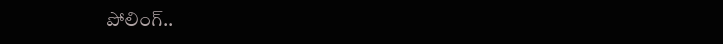పోలింగ్..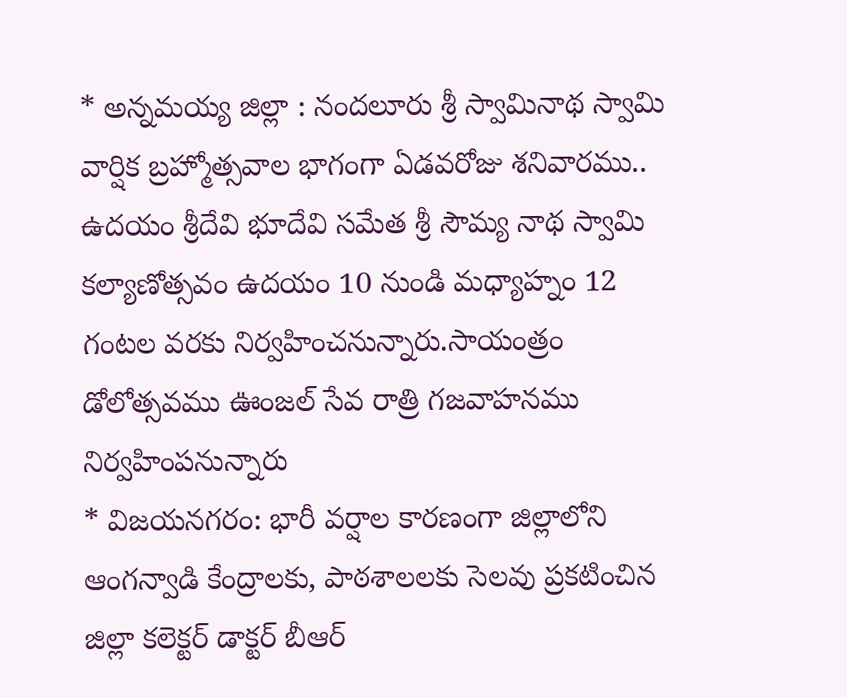* అన్నమయ్య జిల్లా : నందలూరు శ్రీ స్వామినాథ స్వామి వార్షిక బ్రహ్మోత్సవాల భాగంగా ఏడవరోజు శనివారము.. ఉదయం శ్రీదేవి భూదేవి సమేత శ్రీ సౌమ్య నాథ స్వామి కల్యాణోత్సవం ఉదయం 10 నుండి మధ్యాహ్నం 12 గంటల వరకు నిర్వహించనున్నారు.సాయంత్రం డోలోత్సవము ఊంజల్ సేవ రాత్రి గజవాహనము నిర్వహింపనున్నారు
* విజయనగరం: భారీ వర్షాల కారణంగా జిల్లాలోని ఆంగన్వాడి కేంద్రాలకు, పాఠశాలలకు సెలవు ప్రకటించిన జిల్లా కలెక్టర్ డాక్టర్ బీఆర్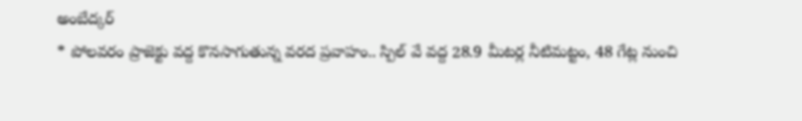అంబేద్కర్
* పోలవరం ప్రాజెక్టు వద్ద కొనసాగుతున్న వరద ప్రవాహం.. స్పిల్ వే వద్ద 28.9 మీటర్ల నీటిమట్టం, 48 గేట్ల నుంచి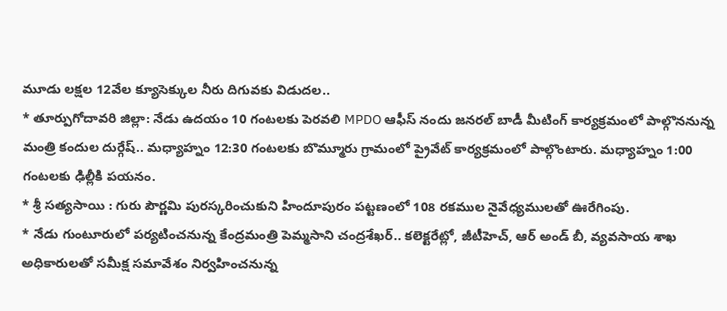మూడు లక్షల 12వేల క్యూసెక్కుల నీరు దిగువకు విడుదల..
* తూర్పుగోదావరి జిల్లా: నేడు ఉదయం 10 గంటలకు పెరవలి MPDO ఆఫీస్ నందు జనరల్ బాడీ మీటింగ్ కార్యక్రమంలో పాల్గొననున్న మంత్రి కందుల దుర్గేష్.. మధ్యాహ్నం 12:30 గంటలకు బొమ్మూరు గ్రామంలో ప్రైవేట్ కార్యక్రమంలో పాల్గొంటారు. మధ్యాహ్నం 1:00 గంటలకు ఢిల్లీకి పయనం.
* శ్రీ సత్యసాయి : గురు పౌర్ణమి పురస్కరించుకుని హిందూపురం పట్టణంలో 108 రకముల నైవేధ్యములతో ఊరేగింపు.
* నేడు గుంటూరులో పర్యటించనున్న కేంద్రమంత్రి పెమ్మసాని చంద్రశేఖర్.. కలెక్టరేట్లో, జీటీహెచ్, ఆర్ అండ్ బీ, వ్యవసాయ శాఖ అధికారులతో సమీక్ష సమావేశం నిర్వహించనున్న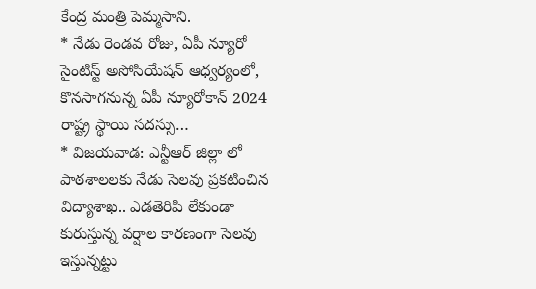కేంద్ర మంత్రి పెమ్మసాని.
* నేడు రెండవ రోజు, ఏపీ న్యూరో సైంటిస్ట్ అసోసియేషన్ ఆధ్వర్యంలో, కొనసాగనున్న ఏపీ న్యూరోకాన్ 2024 రాష్ట్ర స్థాయి సదస్సు…
* విజయవాడ: ఎన్టీఆర్ జిల్లా లో పాఠశాలలకు నేడు సెలవు ప్రకటించిన విద్యాశాఖ.. ఎడతెరిపి లేకుండా కురుస్తున్న వర్షాల కారణంగా సెలవు ఇస్తున్నట్టు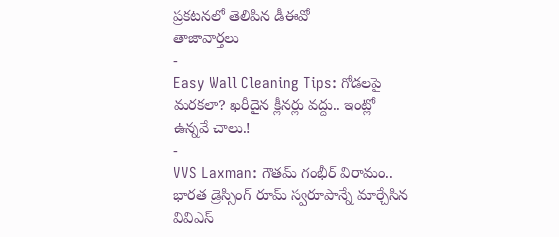ప్రకటనలో తెలిపిన డీఈవో
తాజావార్తలు
-
Easy Wall Cleaning Tips: గోడలపై మరకలా? ఖరీదైన క్లీనర్లు వద్దు.. ఇంట్లో ఉన్నవే చాలు.!
-
VVS Laxman: గౌతమ్ గంభీర్ విరామం.. భారత డ్రెస్సింగ్ రూమ్ స్వరూపాన్నే మార్చేసిన వివిఎస్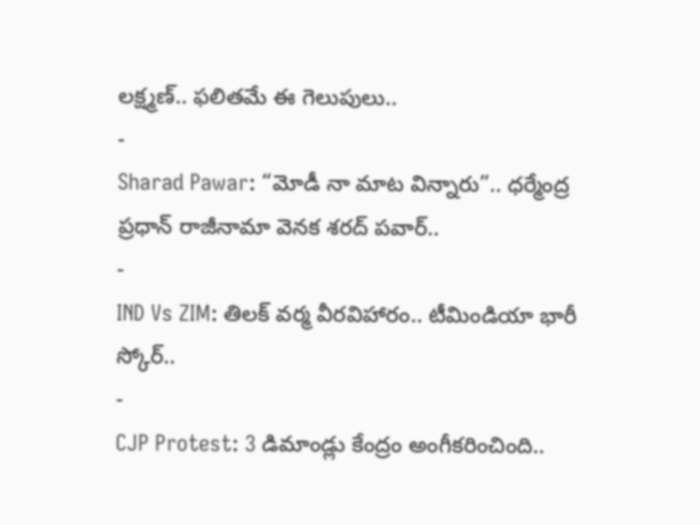లక్ష్మణ్.. ఫలితమే ఈ గెలుపులు..
-
Sharad Pawar: “మోడీ నా మాట విన్నారు”.. ధర్మేంద్ర ప్రధాన్ రాజీనామా వెనక శరద్ పవార్..
-
IND Vs ZIM: తిలక్ వర్మ వీరవిహారం.. టీమిండియా భారీ స్కోర్..
-
CJP Protest: 3 డిమాండ్లు కేంద్రం అంగీకరించింది..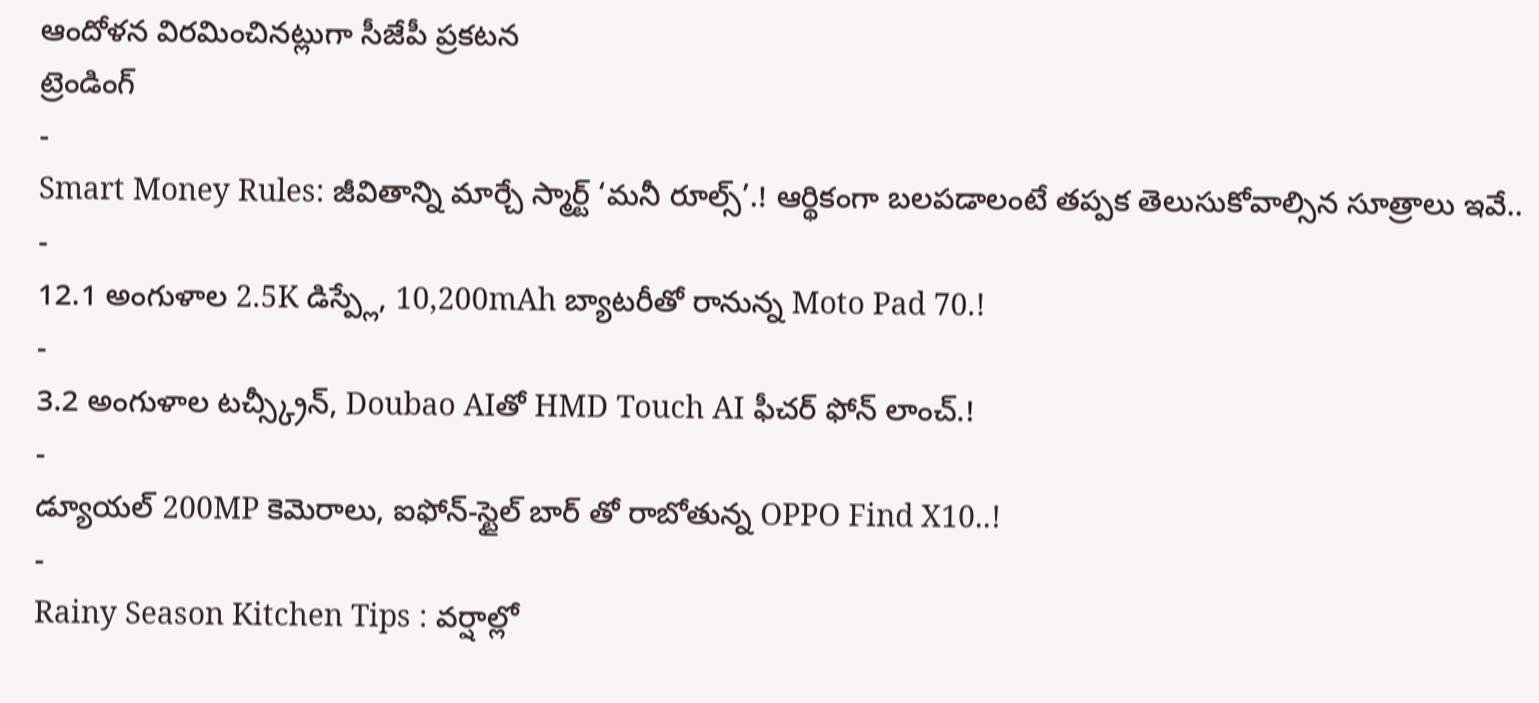ఆందోళన విరమించినట్లుగా సీజేపీ ప్రకటన
ట్రెండింగ్
-
Smart Money Rules: జీవితాన్ని మార్చే స్మార్ట్ ‘మనీ రూల్స్’.! ఆర్థికంగా బలపడాలంటే తప్పక తెలుసుకోవాల్సిన సూత్రాలు ఇవే..
-
12.1 అంగుళాల 2.5K డిస్ప్లే, 10,200mAh బ్యాటరీతో రానున్న Moto Pad 70.!
-
3.2 అంగుళాల టచ్స్క్రీన్, Doubao AIతో HMD Touch AI ఫీచర్ ఫోన్ లాంచ్.!
-
డ్యూయల్ 200MP కెమెరాలు, ఐఫోన్-స్టైల్ బార్ తో రాబోతున్న OPPO Find X10..!
-
Rainy Season Kitchen Tips : వర్షాల్లో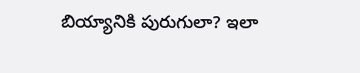బియ్యానికి పురుగులా? ఇలా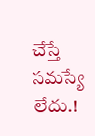చేస్తే సమస్యే లేదు.!